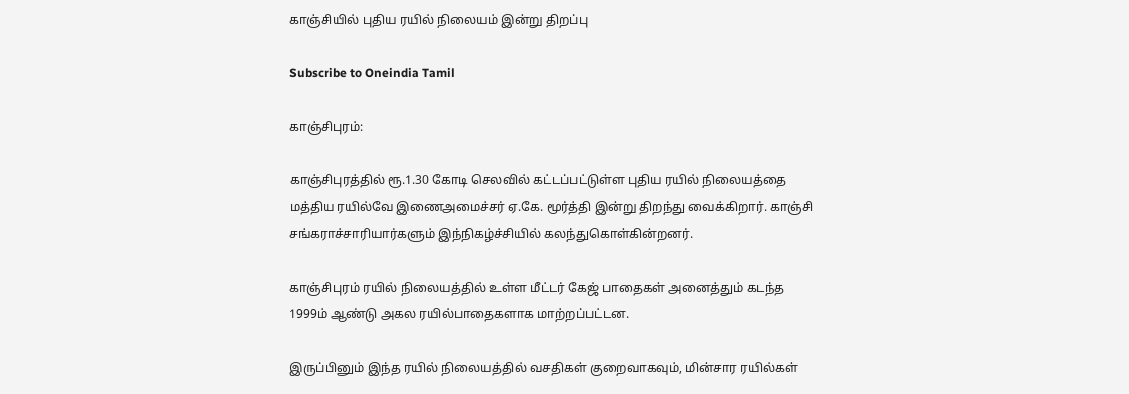காஞ்சியில் புதிய ரயில் நிலையம் இன்று திறப்பு

Subscribe to Oneindia Tamil

காஞ்சிபுரம்:

காஞ்சிபுரத்தில் ரூ.1.30 கோடி செலவில் கட்டப்பட்டுள்ள புதிய ரயில் நிலையத்தை மத்திய ரயில்வே இணைஅமைச்சர் ஏ.கே. மூர்த்தி இன்று திறந்து வைக்கிறார். காஞ்சி சங்கராச்சாரியார்களும் இந்நிகழ்ச்சியில் கலந்துகொள்கின்றனர்.

காஞ்சிபுரம் ரயில் நிலையத்தில் உள்ள மீட்டர் கேஜ் பாதைகள் அனைத்தும் கடந்த 1999ம் ஆண்டு அகல ரயில்பாதைகளாக மாற்றப்பட்டன.

இருப்பினும் இந்த ரயில் நிலையத்தில் வசதிகள் குறைவாகவும், மின்சார ரயில்கள்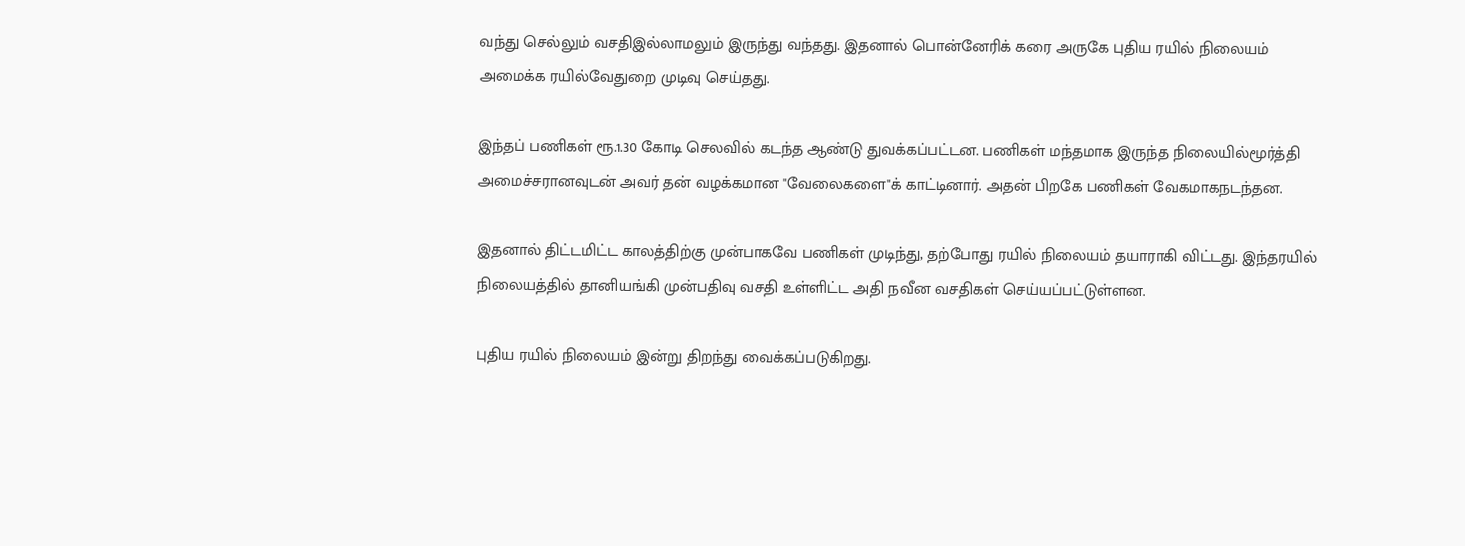வந்து செல்லும் வசதிஇல்லாமலும் இருந்து வந்தது. இதனால் பொன்னேரிக் கரை அருகே புதிய ரயில் நிலையம் அமைக்க ரயில்வேதுறை முடிவு செய்தது.

இந்தப் பணிகள் ரூ.1.30 கோடி செலவில் கடந்த ஆண்டு துவக்கப்பட்டன. பணிகள் மந்தமாக இருந்த நிலையில்மூர்த்தி அமைச்சரானவுடன் அவர் தன் வழக்கமான "வேலைகளை"க் காட்டினார். அதன் பிறகே பணிகள் வேகமாகநடந்தன.

இதனால் திட்டமிட்ட காலத்திற்கு முன்பாகவே பணிகள் முடிந்து, தற்போது ரயில் நிலையம் தயாராகி விட்டது. இந்தரயில் நிலையத்தில் தானியங்கி முன்பதிவு வசதி உள்ளிட்ட அதி நவீன வசதிகள் செய்யப்பட்டுள்ளன.

புதிய ரயில் நிலையம் இன்று திறந்து வைக்கப்படுகிறது.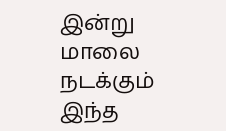இன்று மாலை நடக்கும் இந்த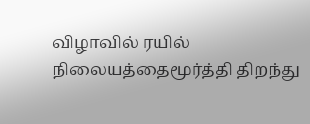விழாவில் ரயில் நிலையத்தைமூர்த்தி திறந்து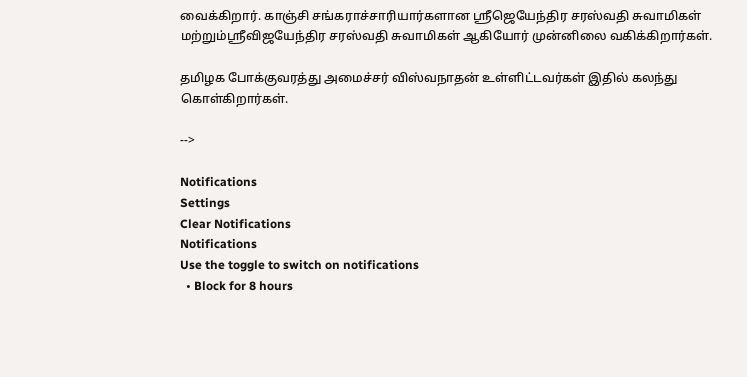வைக்கிறார். காஞ்சி சங்கராச்சாரியார்களான ஸ்ரீஜெயேந்திர சரஸ்வதி சுவாமிகள் மற்றும்ஸ்ரீவிஜயேந்திர சரஸ்வதி சுவாமிகள் ஆகியோர் முன்னிலை வகிக்கிறார்கள்.

தமிழக போக்குவரத்து அமைச்சர் விஸ்வநாதன் உள்ளிட்டவர்கள் இதில் கலந்து கொள்கிறார்கள்.

-->

Notifications
Settings
Clear Notifications
Notifications
Use the toggle to switch on notifications
  • Block for 8 hours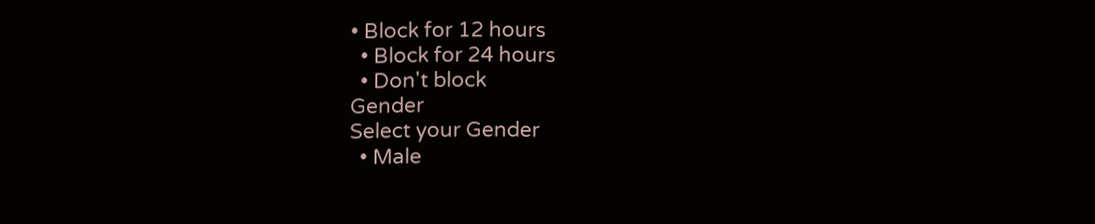• Block for 12 hours
  • Block for 24 hours
  • Don't block
Gender
Select your Gender
  • Male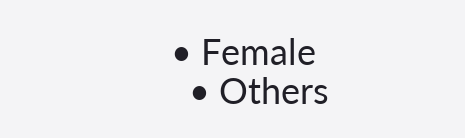• Female
  • Others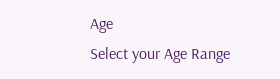Age
Select your Age Range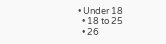• Under 18
  • 18 to 25
  • 26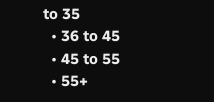to 35
  • 36 to 45
  • 45 to 55
  • 55+